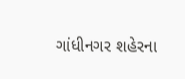ગાંધીનગર શહેરના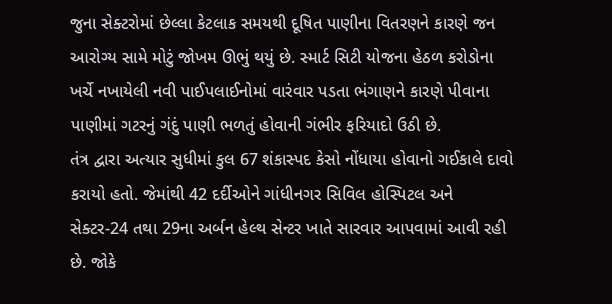જુના સેક્ટરોમાં છેલ્લા કેટલાક સમયથી દૂષિત પાણીના વિતરણને કારણે જન આરોગ્ય સામે મોટું જોખમ ઊભું થયું છે. સ્માર્ટ સિટી યોજના હેઠળ કરોડોના ખર્ચે નખાયેલી નવી પાઈપલાઈનોમાં વારંવાર પડતા ભંગાણને કારણે પીવાના પાણીમાં ગટરનું ગંદું પાણી ભળતું હોવાની ગંભીર ફરિયાદો ઉઠી છે.
તંત્ર દ્વારા અત્યાર સુધીમાં કુલ 67 શંકાસ્પદ કેસો નોંધાયા હોવાનો ગઈકાલે દાવો કરાયો હતો. જેમાંથી 42 દર્દીઓને ગાંધીનગર સિવિલ હોસ્પિટલ અને સેક્ટર-24 તથા 29ના અર્બન હેલ્થ સેન્ટર ખાતે સારવાર આપવામાં આવી રહી છે. જોકે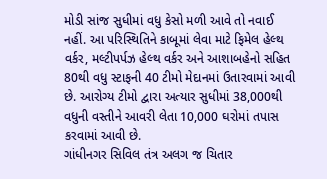મોડી સાંજ સુધીમાં વધુ કેસો મળી આવે તો નવાઈ નહીં. આ પરિસ્થિતિને કાબૂમાં લેવા માટે ફિમેલ હેલ્થ વર્કર, મલ્ટીપર્પઝ હેલ્થ વર્કર અને આશાબહેનો સહિત 80થી વધુ સ્ટાફની 40 ટીમો મેદાનમાં ઉતારવામાં આવી છે. આરોગ્ય ટીમો દ્વારા અત્યાર સુધીમાં 38,000થી વધુની વસ્તીને આવરી લેતા 10,000 ઘરોમાં તપાસ કરવામાં આવી છે.
ગાંધીનગર સિવિલ તંત્ર અલગ જ ચિતાર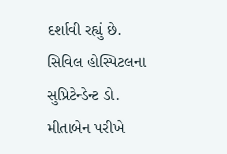દર્શાવી રહ્યું છે. સિવિલ હોસ્પિટલના સુપ્રિટેન્ડેન્ટ ડો. મીતાબેન પરીખે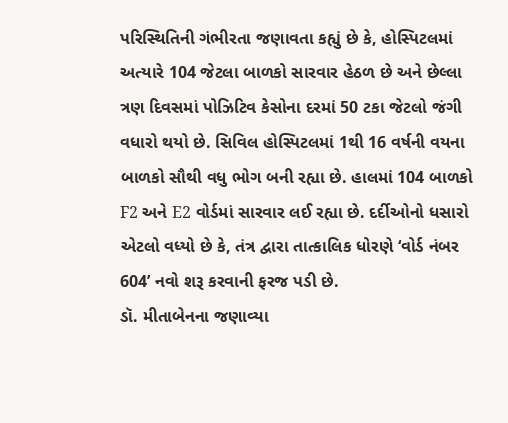પરિસ્થિતિની ગંભીરતા જણાવતા કહ્યું છે કે, હોસ્પિટલમાં અત્યારે 104 જેટલા બાળકો સારવાર હેઠળ છે અને છેલ્લા ત્રણ દિવસમાં પોઝિટિવ કેસોના દરમાં 50 ટકા જેટલો જંગી વધારો થયો છે. સિવિલ હોસ્પિટલમાં 1થી 16 વર્ષની વયના બાળકો સૌથી વધુ ભોગ બની રહ્યા છે. હાલમાં 104 બાળકો F2 અને E2 વોર્ડમાં સારવાર લઈ રહ્યા છે. દર્દીઓનો ધસારો એટલો વધ્યો છે કે, તંત્ર દ્વારા તાત્કાલિક ધોરણે ‘વોર્ડ નંબર 604’ નવો શરૂ કરવાની ફરજ પડી છે.
ડૉ. મીતાબેનના જણાવ્યા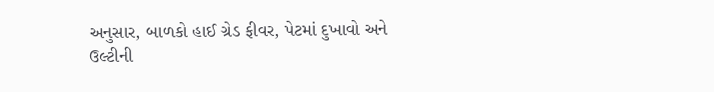અનુસાર, બાળકો હાઈ ગ્રેડ ફીવર, પેટમાં દુખાવો અને ઉલ્ટીની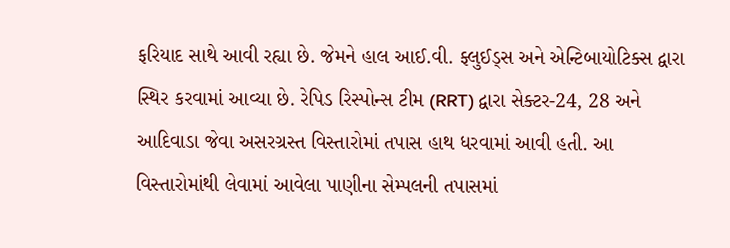ફરિયાદ સાથે આવી રહ્યા છે. જેમને હાલ આઈ.વી. ફ્લુઈડ્સ અને એન્ટિબાયોટિક્સ દ્વારા સ્થિર કરવામાં આવ્યા છે. રેપિડ રિસ્પોન્સ ટીમ (RRT) દ્વારા સેક્ટર-24, 28 અને આદિવાડા જેવા અસરગ્રસ્ત વિસ્તારોમાં તપાસ હાથ ધરવામાં આવી હતી. આ વિસ્તારોમાંથી લેવામાં આવેલા પાણીના સેમ્પલની તપાસમાં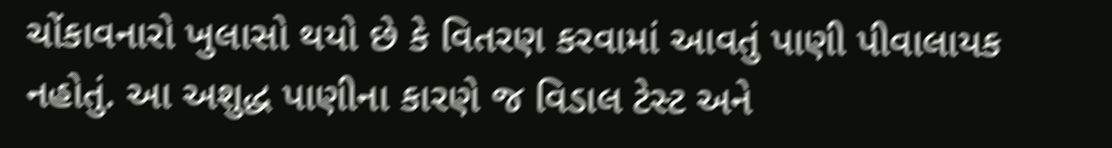ચોંકાવનારો ખુલાસો થયો છે કે વિતરણ કરવામાં આવતું પાણી પીવાલાયક નહોતું. આ અશુદ્ધ પાણીના કારણે જ વિડાલ ટેસ્ટ અને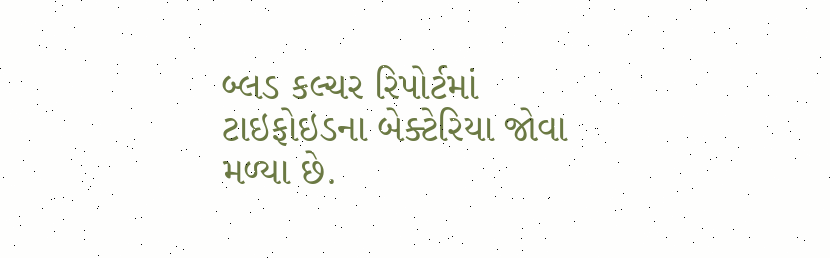બ્લડ કલ્ચર રિપોર્ટમાં ટાઇફોઇડના બેક્ટેરિયા જોવા મળ્યા છે.